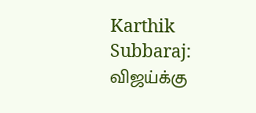Karthik Subbaraj: விஜய்க்கு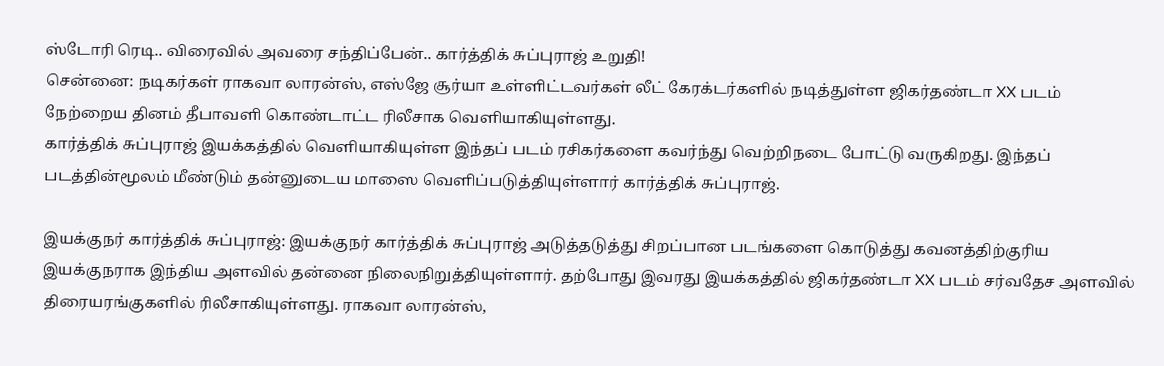ஸ்டோரி ரெடி.. விரைவில் அவரை சந்திப்பேன்.. கார்த்திக் சுப்புராஜ் உறுதி!
சென்னை: நடிகர்கள் ராகவா லாரன்ஸ், எஸ்ஜே சூர்யா உள்ளிட்டவர்கள் லீட் கேரக்டர்களில் நடித்துள்ள ஜிகர்தண்டா XX படம் நேற்றைய தினம் தீபாவளி கொண்டாட்ட ரிலீசாக வெளியாகியுள்ளது.
கார்த்திக் சுப்புராஜ் இயக்கத்தில் வெளியாகியுள்ள இந்தப் படம் ரசிகர்களை கவர்ந்து வெற்றிநடை போட்டு வருகிறது. இந்தப் படத்தின்மூலம் மீண்டும் தன்னுடைய மாஸை வெளிப்படுத்தியுள்ளார் கார்த்திக் சுப்புராஜ்.

இயக்குநர் கார்த்திக் சுப்புராஜ்: இயக்குநர் கார்த்திக் சுப்புராஜ் அடுத்தடுத்து சிறப்பான படங்களை கொடுத்து கவனத்திற்குரிய இயக்குநராக இந்திய அளவில் தன்னை நிலைநிறுத்தியுள்ளார். தற்போது இவரது இயக்கத்தில் ஜிகர்தண்டா XX படம் சர்வதேச அளவில் திரையரங்குகளில் ரிலீசாகியுள்ளது. ராகவா லாரன்ஸ்,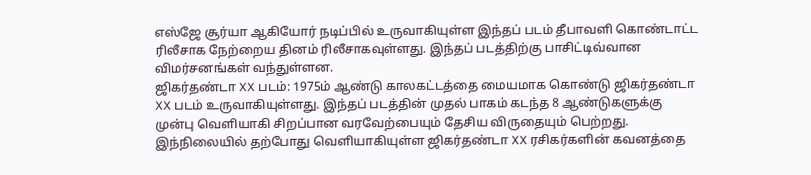எஸ்ஜே சூர்யா ஆகியோர் நடிப்பில் உருவாகியுள்ள இந்தப் படம் தீபாவளி கொண்டாட்ட ரிலீசாக நேற்றைய தினம் ரிலீசாகவுள்ளது. இந்தப் படத்திற்கு பாசிட்டிவ்வான விமர்சனங்கள் வந்துள்ளன.
ஜிகர்தண்டா XX படம்: 1975ம் ஆண்டு காலகட்டத்தை மையமாக கொண்டு ஜிகர்தண்டா XX படம் உருவாகியுள்ளது. இந்தப் படத்தின் முதல் பாகம் கடந்த 8 ஆண்டுகளுக்கு முன்பு வெளியாகி சிறப்பான வரவேற்பையும் தேசிய விருதையும் பெற்றது. இந்நிலையில் தற்போது வெளியாகியுள்ள ஜிகர்தண்டா XX ரசிகர்களின் கவனத்தை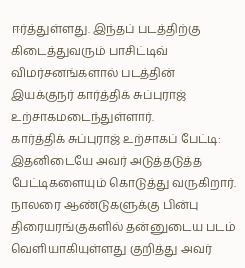ஈர்த்துள்ளது. இந்தப் படத்திற்கு கிடைத்துவரும் பாசிட்டிவ் விமர்சனங்களால் படத்தின் இயக்குநர் கார்த்திக் சுப்புராஜ் உற்சாகமடைந்துள்ளார்.
கார்த்திக் சுப்புராஜ் உற்சாகப் பேட்டி: இதனிடையே அவர் அடுத்தடுத்த பேட்டிகளையும் கொடுத்து வருகிறார். நாலரை ஆண்டுகளுக்கு பின்பு திரையரங்குகளில் தன்னுடைய படம் வெளியாகியுள்ளது குறித்து அவர்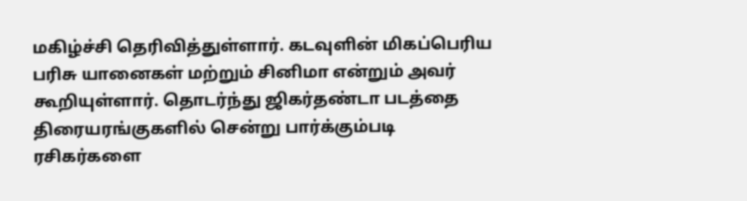மகிழ்ச்சி தெரிவித்துள்ளார். கடவுளின் மிகப்பெரிய பரிசு யானைகள் மற்றும் சினிமா என்றும் அவர் கூறியுள்ளார். தொடர்ந்து ஜிகர்தண்டா படத்தை திரையரங்குகளில் சென்று பார்க்கும்படி ரசிகர்களை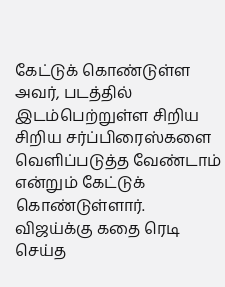கேட்டுக் கொண்டுள்ள அவர், படத்தில் இடம்பெற்றுள்ள சிறிய சிறிய சர்ப்பிரைஸ்களை வெளிப்படுத்த வேண்டாம் என்றும் கேட்டுக் கொண்டுள்ளார்.
விஜய்க்கு கதை ரெடி செய்த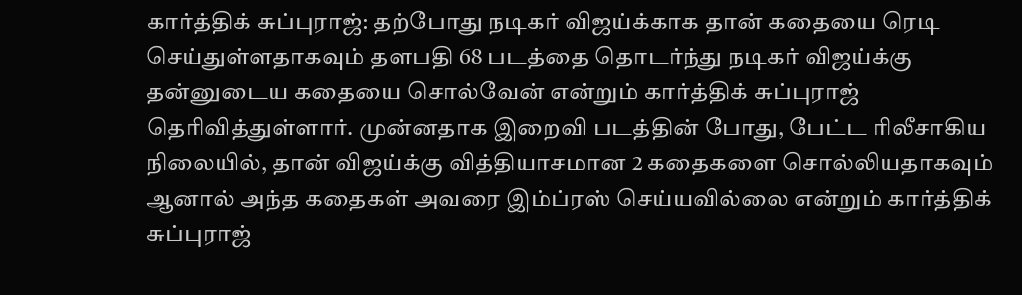கார்த்திக் சுப்புராஜ்: தற்போது நடிகர் விஜய்க்காக தான் கதையை ரெடி செய்துள்ளதாகவும் தளபதி 68 படத்தை தொடர்ந்து நடிகர் விஜய்க்கு தன்னுடைய கதையை சொல்வேன் என்றும் கார்த்திக் சுப்புராஜ் தெரிவித்துள்ளார். முன்னதாக இறைவி படத்தின் போது, பேட்ட ரிலீசாகிய நிலையில், தான் விஜய்க்கு வித்தியாசமான 2 கதைகளை சொல்லியதாகவும் ஆனால் அந்த கதைகள் அவரை இம்ப்ரஸ் செய்யவில்லை என்றும் கார்த்திக் சுப்புராஜ்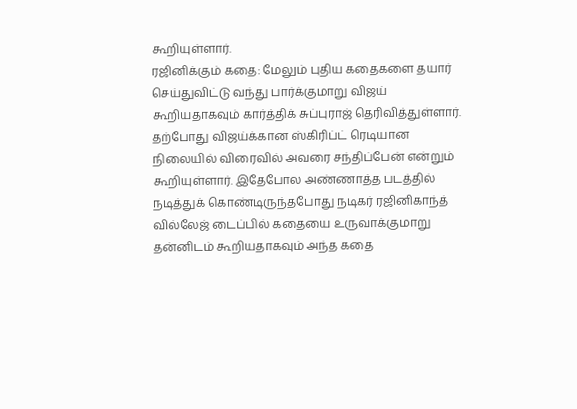கூறியுள்ளார்.
ரஜினிக்கும் கதை: மேலும் புதிய கதைகளை தயார் செய்துவிட்டு வந்து பார்க்குமாறு விஜய் கூறியதாகவும் கார்த்திக் சுப்புராஜ் தெரிவித்துள்ளார். தற்போது விஜய்க்கான ஸ்கிரிப்ட் ரெடியான நிலையில் விரைவில் அவரை சந்திப்பேன் என்றும் கூறியுள்ளார். இதேபோல அண்ணாத்த படத்தில் நடித்துக் கொண்டிருந்தபோது நடிகர் ரஜினிகாந்த் வில்லேஜ் டைப்பில் கதையை உருவாக்குமாறு தன்னிடம் கூறியதாகவும் அந்த கதை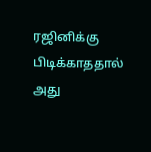ரஜினிக்கு பிடிக்காததால் அது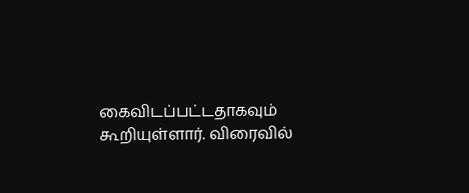கைவிடப்பட்டதாகவும் கூறியுள்ளார். விரைவில்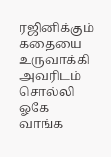ரஜினிக்கும் கதையை உருவாக்கி அவரிடம் சொல்லி ஓகே வாங்க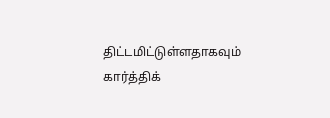திட்டமிட்டுள்ளதாகவும் கார்த்திக்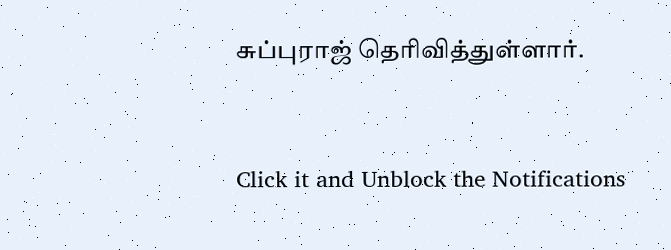சுப்புராஜ் தெரிவித்துள்ளார்.


Click it and Unblock the Notifications